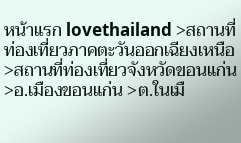หน้าแรก lovethailand >สถานที่ท่องเที่ยวภาคตะวันออกเฉียงเหนือ >สถานที่ท่องเที่ยวจังหวัดขอนแก่น >อ.เมืองขอนแก่น >ต.ในเมื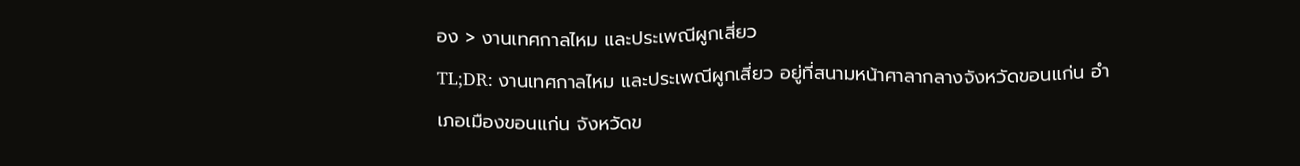อง > งานเทศกาลไหม และประเพณีผูกเสี่ยว
TL;DR: งานเทศกาลไหม และประเพณีผูกเสี่ยว อยู่ที่สนามหน้าศาลากลางจังหวัดขอนแก่น อำเภอเมืองขอนแก่น จังหวัดข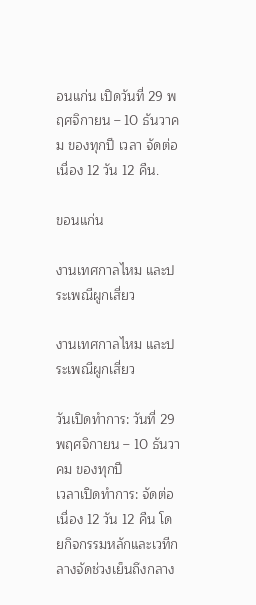อนแก่น เปิดวันที่ 29 พฤศจิกายน – 10 ธันวาคม ของทุกปี เวลา จัดต่อเนื่อง 12 วัน 12 คืน.

ขอนแก่น

งานเทศกาลไหม และประเพณีผูกเสี่ยว

งานเทศกาลไหม และประเพณีผูกเสี่ยว

วันเปิดทำการ: วันที่ 29 พฤศจิกายน – 10 ธันวาคม ของทุกปี
เวลาเปิดทำการ: จัดต่อเนื่อง 12 วัน 12 คืน โดยกิจกรรมหลักและเวทีกลางจัดช่วงเย็นถึงกลาง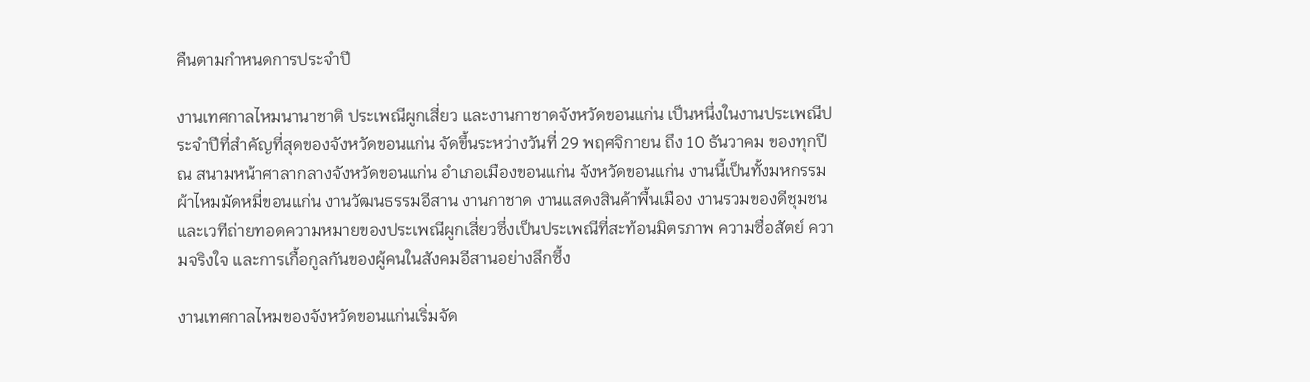คืนตามกำหนดการประจำปี

งานเทศกาลไหมนานาชาติ ประเพณีผูกเสี่ยว และงานกาชาดจังหวัดขอนแก่น เป็นหนึ่งในงานประเพณีประจำปีที่สำคัญที่สุดของจังหวัดขอนแก่น จัดขึ้นระหว่างวันที่ 29 พฤศจิกายน ถึง 10 ธันวาคม ของทุกปี ณ สนามหน้าศาลากลางจังหวัดขอนแก่น อำเภอเมืองขอนแก่น จังหวัดขอนแก่น งานนี้เป็นทั้งมหกรรมผ้าไหมมัดหมี่ขอนแก่น งานวัฒนธรรมอีสาน งานกาชาด งานแสดงสินค้าพื้นเมือง งานรวมของดีชุมชน และเวทีถ่ายทอดความหมายของประเพณีผูกเสี่ยวซึ่งเป็นประเพณีที่สะท้อนมิตรภาพ ความซื่อสัตย์ ความจริงใจ และการเกื้อกูลกันของผู้คนในสังคมอีสานอย่างลึกซึ้ง

งานเทศกาลไหมของจังหวัดขอนแก่นเริ่มจัด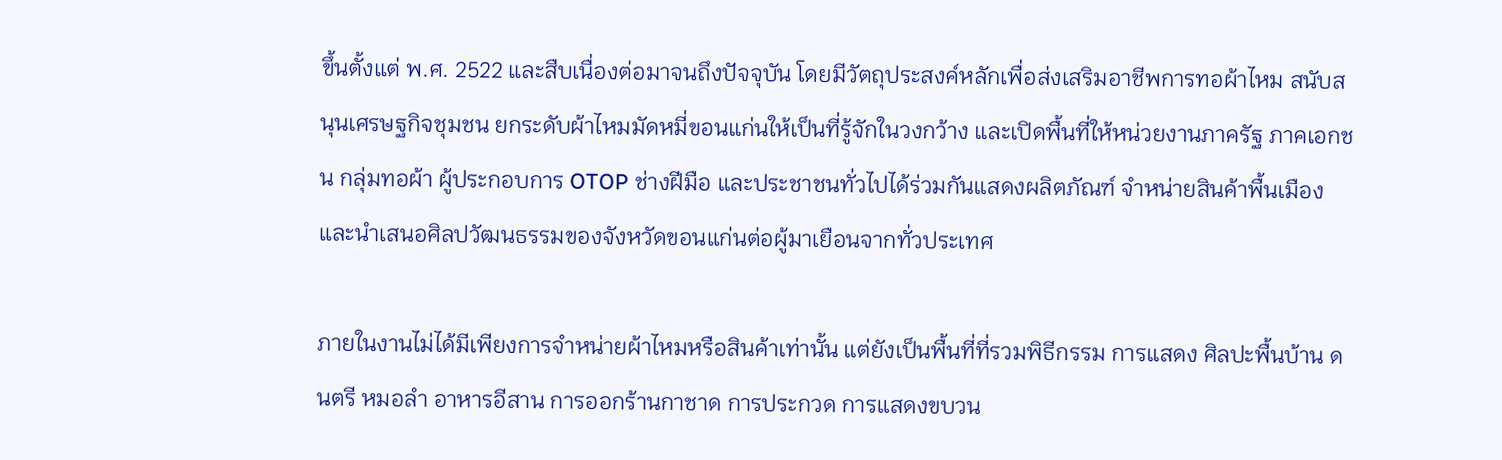ขึ้นตั้งแต่ พ.ศ. 2522 และสืบเนื่องต่อมาจนถึงปัจจุบัน โดยมีวัตถุประสงค์หลักเพื่อส่งเสริมอาชีพการทอผ้าไหม สนับสนุนเศรษฐกิจชุมชน ยกระดับผ้าไหมมัดหมี่ขอนแก่นให้เป็นที่รู้จักในวงกว้าง และเปิดพื้นที่ให้หน่วยงานภาครัฐ ภาคเอกชน กลุ่มทอผ้า ผู้ประกอบการ OTOP ช่างฝีมือ และประชาชนทั่วไปได้ร่วมกันแสดงผลิตภัณฑ์ จำหน่ายสินค้าพื้นเมือง และนำเสนอศิลปวัฒนธรรมของจังหวัดขอนแก่นต่อผู้มาเยือนจากทั่วประเทศ

ภายในงานไม่ได้มีเพียงการจำหน่ายผ้าไหมหรือสินค้าเท่านั้น แต่ยังเป็นพื้นที่ที่รวมพิธีกรรม การแสดง ศิลปะพื้นบ้าน ดนตรี หมอลำ อาหารอีสาน การออกร้านกาชาด การประกวด การแสดงขบวน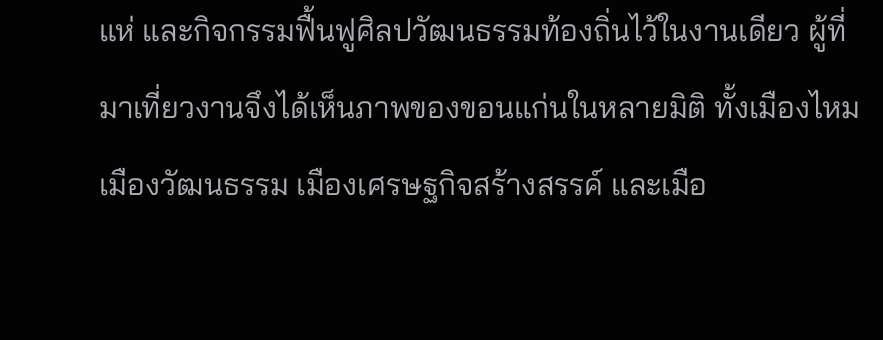แห่ และกิจกรรมฟื้นฟูศิลปวัฒนธรรมท้องถิ่นไว้ในงานเดียว ผู้ที่มาเที่ยวงานจึงได้เห็นภาพของขอนแก่นในหลายมิติ ทั้งเมืองไหม เมืองวัฒนธรรม เมืองเศรษฐกิจสร้างสรรค์ และเมือ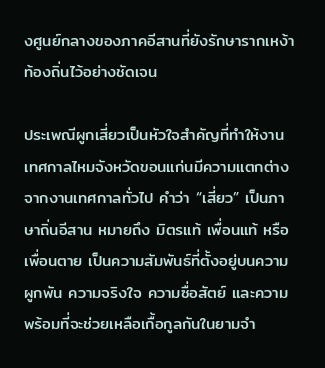งศูนย์กลางของภาคอีสานที่ยังรักษารากเหง้าท้องถิ่นไว้อย่างชัดเจน

ประเพณีผูกเสี่ยวเป็นหัวใจสำคัญที่ทำให้งานเทศกาลไหมจังหวัดขอนแก่นมีความแตกต่างจากงานเทศกาลทั่วไป คำว่า “เสี่ยว” เป็นภาษาถิ่นอีสาน หมายถึง มิตรแท้ เพื่อนแท้ หรือเพื่อนตาย เป็นความสัมพันธ์ที่ตั้งอยู่บนความผูกพัน ความจริงใจ ความซื่อสัตย์ และความพร้อมที่จะช่วยเหลือเกื้อกูลกันในยามจำ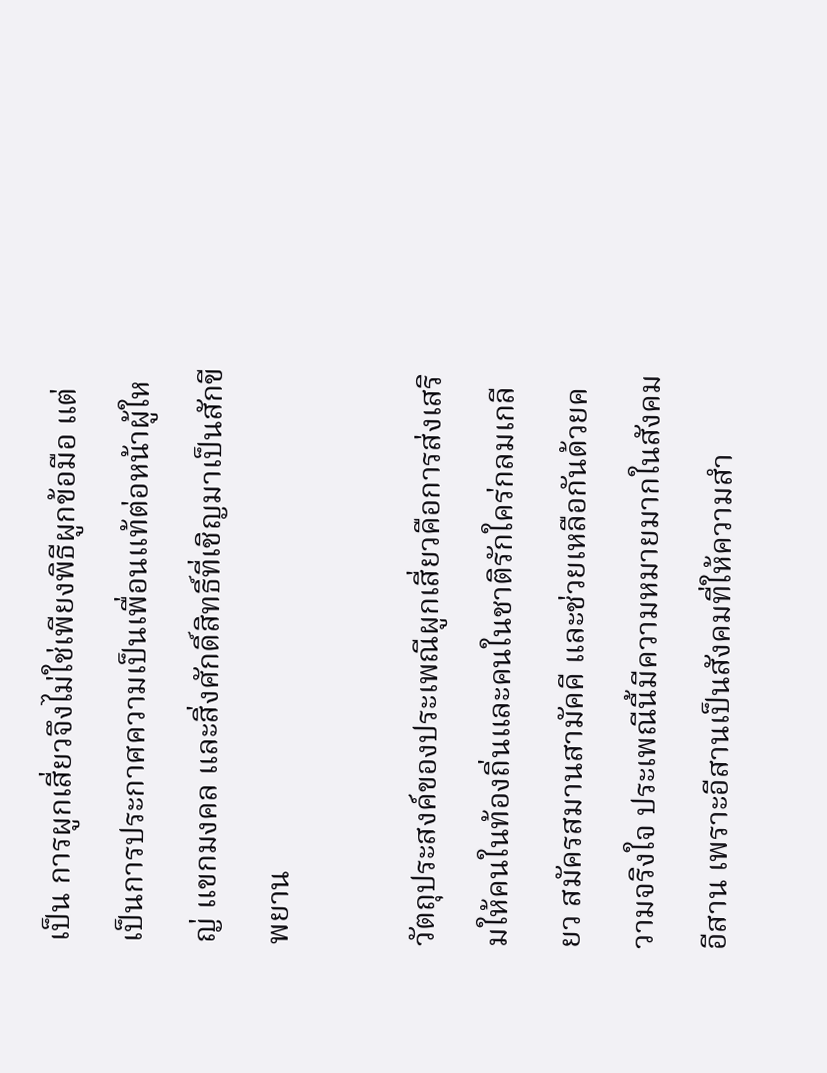เป็น การผูกเสี่ยวจึงไม่ใช่เพียงพิธีผูกข้อมือ แต่เป็นการประกาศความเป็นเพื่อนแท้ต่อหน้าผู้ใหญ่ แขกมงคล และสิ่งศักดิ์สิทธิ์ที่เชิญมาเป็นสักขีพยาน

วัตถุประสงค์ของประเพณีผูกเสี่ยวคือการส่งเสริมให้คนในท้องถิ่นและคนในชาติรักใคร่กลมเกลียว สมัครสมานสามัคคี และช่วยเหลือกันด้วยความจริงใจ ประเพณีนี้มีความหมายมากในสังคมอีสาน เพราะอีสานเป็นสังคมที่ให้ความสำ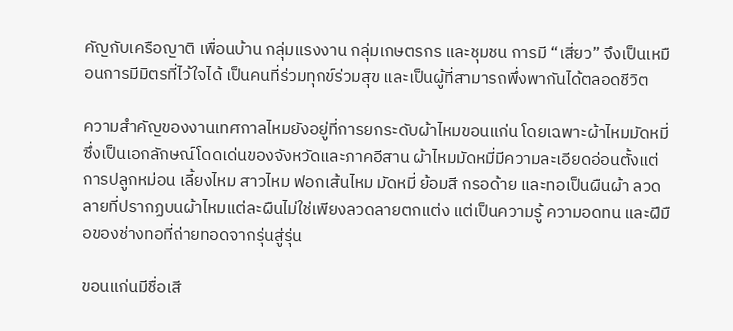คัญกับเครือญาติ เพื่อนบ้าน กลุ่มแรงงาน กลุ่มเกษตรกร และชุมชน การมี “เสี่ยว” จึงเป็นเหมือนการมีมิตรที่ไว้ใจได้ เป็นคนที่ร่วมทุกข์ร่วมสุข และเป็นผู้ที่สามารถพึ่งพากันได้ตลอดชีวิต

ความสำคัญของงานเทศกาลไหมยังอยู่ที่การยกระดับผ้าไหมขอนแก่น โดยเฉพาะผ้าไหมมัดหมี่ซึ่งเป็นเอกลักษณ์โดดเด่นของจังหวัดและภาคอีสาน ผ้าไหมมัดหมี่มีความละเอียดอ่อนตั้งแต่การปลูกหม่อน เลี้ยงไหม สาวไหม ฟอกเส้นไหม มัดหมี่ ย้อมสี กรอด้าย และทอเป็นผืนผ้า ลวดลายที่ปรากฏบนผ้าไหมแต่ละผืนไม่ใช่เพียงลวดลายตกแต่ง แต่เป็นความรู้ ความอดทน และฝีมือของช่างทอที่ถ่ายทอดจากรุ่นสู่รุ่น

ขอนแก่นมีชื่อเสี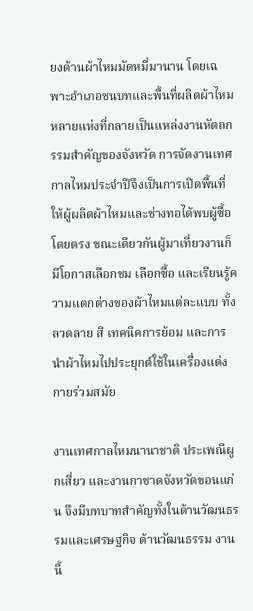ยงด้านผ้าไหมมัดหมี่มานาน โดยเฉพาะอำเภอชนบทและพื้นที่ผลิตผ้าไหมหลายแห่งที่กลายเป็นแหล่งงานหัตถกรรมสำคัญของจังหวัด การจัดงานเทศกาลไหมประจำปีจึงเป็นการเปิดพื้นที่ให้ผู้ผลิตผ้าไหมและช่างทอได้พบผู้ซื้อโดยตรง ขณะเดียวกันผู้มาเที่ยวงานก็มีโอกาสเลือกชม เลือกซื้อ และเรียนรู้ความแตกต่างของผ้าไหมแต่ละแบบ ทั้งลวดลาย สี เทคนิคการย้อม และการนำผ้าไหมไปประยุกต์ใช้ในเครื่องแต่งกายร่วมสมัย

งานเทศกาลไหมนานาชาติ ประเพณีผูกเสี่ยว และงานกาชาดจังหวัดขอนแก่น จึงมีบทบาทสำคัญทั้งในด้านวัฒนธรรมและเศรษฐกิจ ด้านวัฒนธรรม งานนี้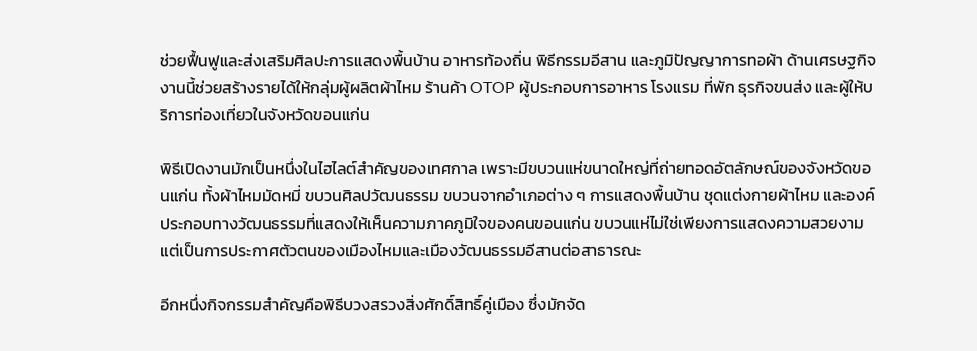ช่วยฟื้นฟูและส่งเสริมศิลปะการแสดงพื้นบ้าน อาหารท้องถิ่น พิธีกรรมอีสาน และภูมิปัญญาการทอผ้า ด้านเศรษฐกิจ งานนี้ช่วยสร้างรายได้ให้กลุ่มผู้ผลิตผ้าไหม ร้านค้า OTOP ผู้ประกอบการอาหาร โรงแรม ที่พัก ธุรกิจขนส่ง และผู้ให้บริการท่องเที่ยวในจังหวัดขอนแก่น

พิธีเปิดงานมักเป็นหนึ่งในไฮไลต์สำคัญของเทศกาล เพราะมีขบวนแห่ขนาดใหญ่ที่ถ่ายทอดอัตลักษณ์ของจังหวัดขอนแก่น ทั้งผ้าไหมมัดหมี่ ขบวนศิลปวัฒนธรรม ขบวนจากอำเภอต่าง ๆ การแสดงพื้นบ้าน ชุดแต่งกายผ้าไหม และองค์ประกอบทางวัฒนธรรมที่แสดงให้เห็นความภาคภูมิใจของคนขอนแก่น ขบวนแห่ไม่ใช่เพียงการแสดงความสวยงาม แต่เป็นการประกาศตัวตนของเมืองไหมและเมืองวัฒนธรรมอีสานต่อสาธารณะ

อีกหนึ่งกิจกรรมสำคัญคือพิธีบวงสรวงสิ่งศักดิ์สิทธิ์คู่เมือง ซึ่งมักจัด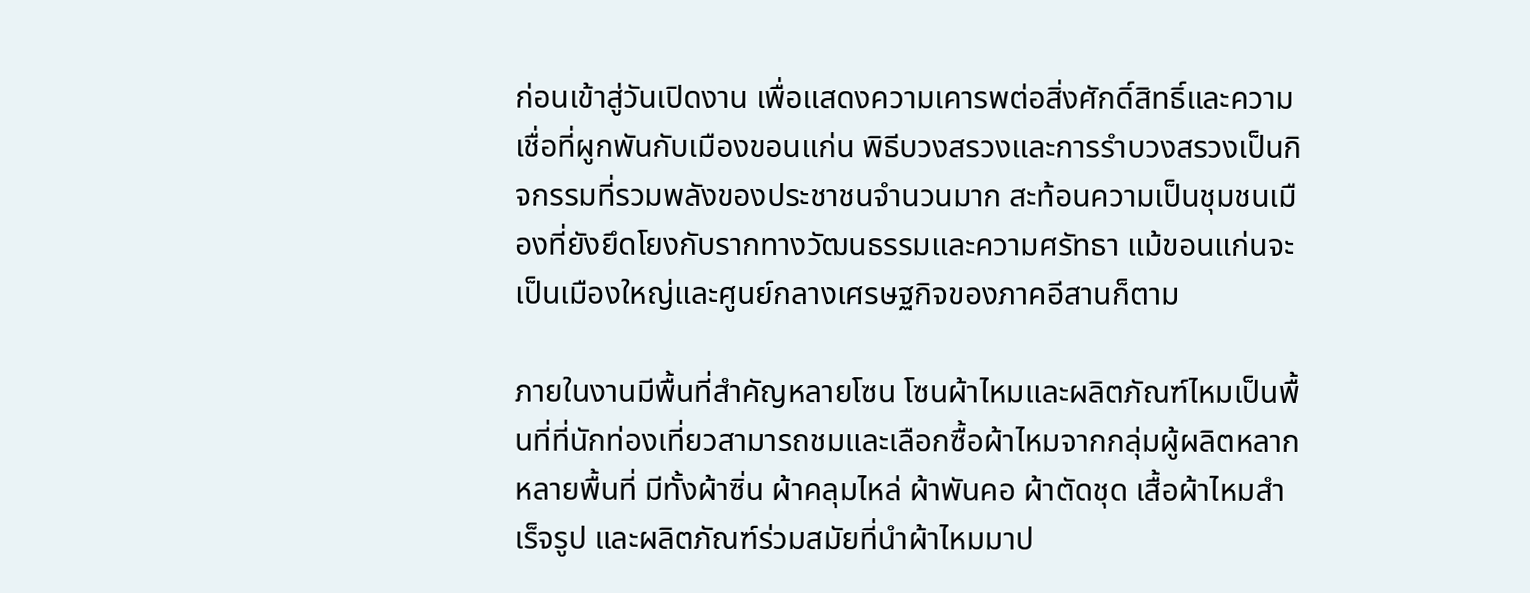ก่อนเข้าสู่วันเปิดงาน เพื่อแสดงความเคารพต่อสิ่งศักดิ์สิทธิ์และความเชื่อที่ผูกพันกับเมืองขอนแก่น พิธีบวงสรวงและการรำบวงสรวงเป็นกิจกรรมที่รวมพลังของประชาชนจำนวนมาก สะท้อนความเป็นชุมชนเมืองที่ยังยึดโยงกับรากทางวัฒนธรรมและความศรัทธา แม้ขอนแก่นจะเป็นเมืองใหญ่และศูนย์กลางเศรษฐกิจของภาคอีสานก็ตาม

ภายในงานมีพื้นที่สำคัญหลายโซน โซนผ้าไหมและผลิตภัณฑ์ไหมเป็นพื้นที่ที่นักท่องเที่ยวสามารถชมและเลือกซื้อผ้าไหมจากกลุ่มผู้ผลิตหลากหลายพื้นที่ มีทั้งผ้าซิ่น ผ้าคลุมไหล่ ผ้าพันคอ ผ้าตัดชุด เสื้อผ้าไหมสำเร็จรูป และผลิตภัณฑ์ร่วมสมัยที่นำผ้าไหมมาป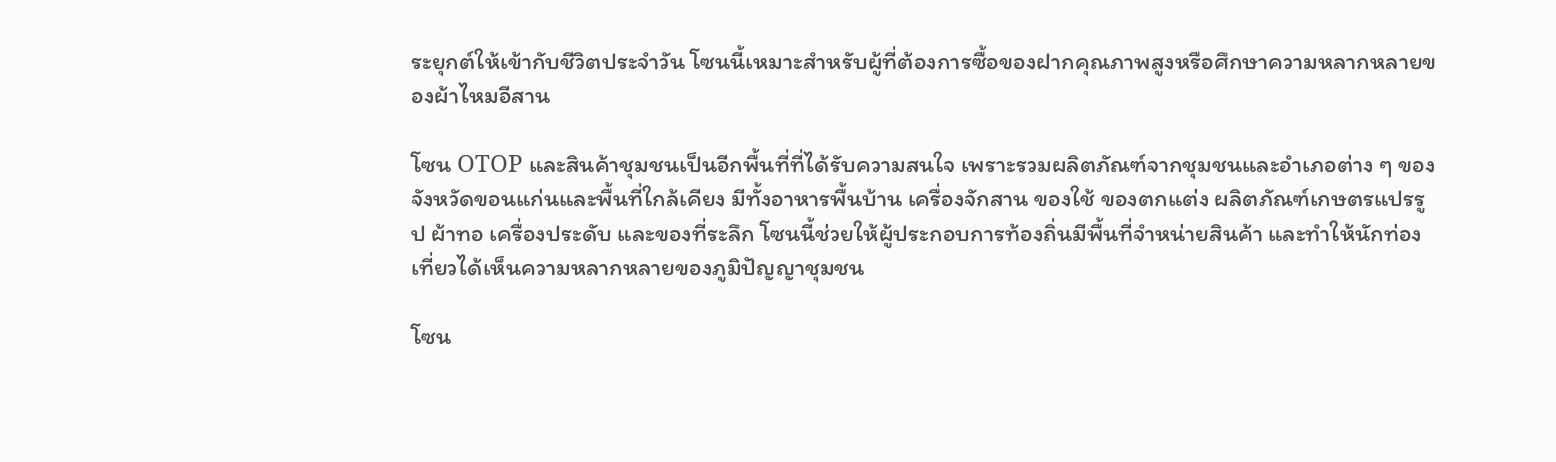ระยุกต์ให้เข้ากับชีวิตประจำวัน โซนนี้เหมาะสำหรับผู้ที่ต้องการซื้อของฝากคุณภาพสูงหรือศึกษาความหลากหลายของผ้าไหมอีสาน

โซน OTOP และสินค้าชุมชนเป็นอีกพื้นที่ที่ได้รับความสนใจ เพราะรวมผลิตภัณฑ์จากชุมชนและอำเภอต่าง ๆ ของจังหวัดขอนแก่นและพื้นที่ใกล้เคียง มีทั้งอาหารพื้นบ้าน เครื่องจักสาน ของใช้ ของตกแต่ง ผลิตภัณฑ์เกษตรแปรรูป ผ้าทอ เครื่องประดับ และของที่ระลึก โซนนี้ช่วยให้ผู้ประกอบการท้องถิ่นมีพื้นที่จำหน่ายสินค้า และทำให้นักท่องเที่ยวได้เห็นความหลากหลายของภูมิปัญญาชุมชน

โซน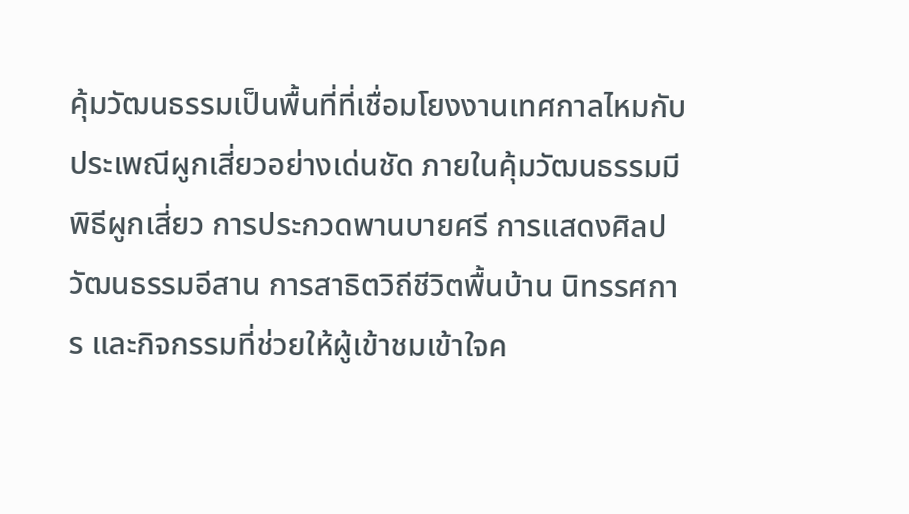คุ้มวัฒนธรรมเป็นพื้นที่ที่เชื่อมโยงงานเทศกาลไหมกับประเพณีผูกเสี่ยวอย่างเด่นชัด ภายในคุ้มวัฒนธรรมมีพิธีผูกเสี่ยว การประกวดพานบายศรี การแสดงศิลปวัฒนธรรมอีสาน การสาธิตวิถีชีวิตพื้นบ้าน นิทรรศการ และกิจกรรมที่ช่วยให้ผู้เข้าชมเข้าใจค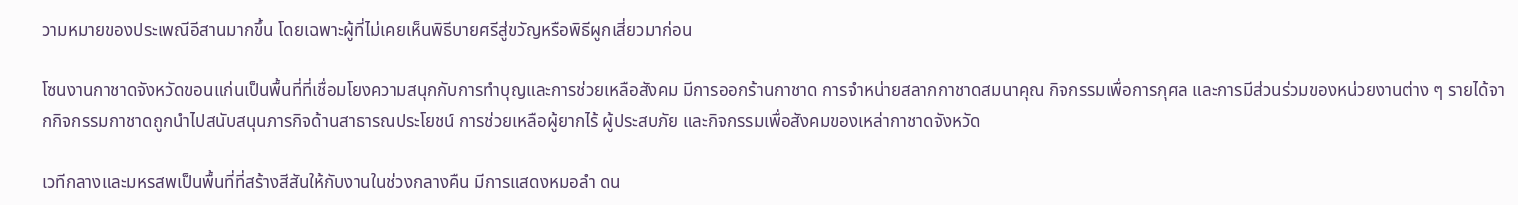วามหมายของประเพณีอีสานมากขึ้น โดยเฉพาะผู้ที่ไม่เคยเห็นพิธีบายศรีสู่ขวัญหรือพิธีผูกเสี่ยวมาก่อน

โซนงานกาชาดจังหวัดขอนแก่นเป็นพื้นที่ที่เชื่อมโยงความสนุกกับการทำบุญและการช่วยเหลือสังคม มีการออกร้านกาชาด การจำหน่ายสลากกาชาดสมนาคุณ กิจกรรมเพื่อการกุศล และการมีส่วนร่วมของหน่วยงานต่าง ๆ รายได้จากกิจกรรมกาชาดถูกนำไปสนับสนุนภารกิจด้านสาธารณประโยชน์ การช่วยเหลือผู้ยากไร้ ผู้ประสบภัย และกิจกรรมเพื่อสังคมของเหล่ากาชาดจังหวัด

เวทีกลางและมหรสพเป็นพื้นที่ที่สร้างสีสันให้กับงานในช่วงกลางคืน มีการแสดงหมอลำ ดน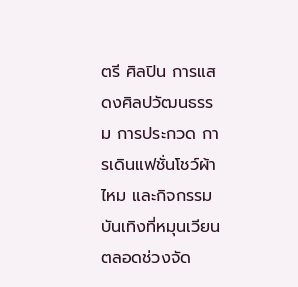ตรี ศิลปิน การแสดงศิลปวัฒนธรรม การประกวด การเดินแฟชั่นโชว์ผ้าไหม และกิจกรรมบันเทิงที่หมุนเวียนตลอดช่วงจัด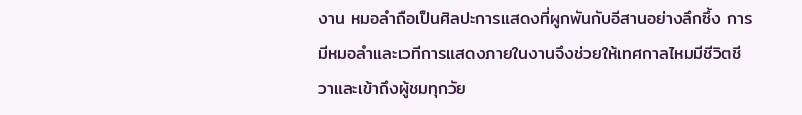งาน หมอลำถือเป็นศิลปะการแสดงที่ผูกพันกับอีสานอย่างลึกซึ้ง การมีหมอลำและเวทีการแสดงภายในงานจึงช่วยให้เทศกาลไหมมีชีวิตชีวาและเข้าถึงผู้ชมทุกวัย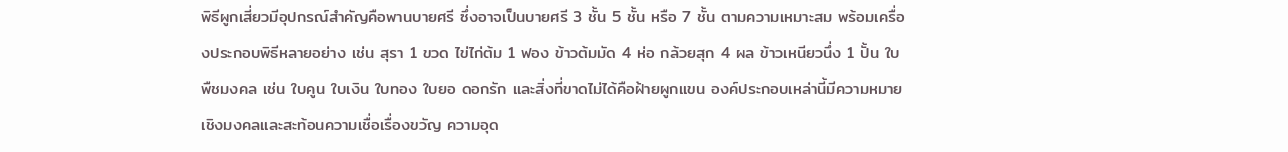พิธีผูกเสี่ยวมีอุปกรณ์สำคัญคือพานบายศรี ซึ่งอาจเป็นบายศรี 3 ชั้น 5 ชั้น หรือ 7 ชั้น ตามความเหมาะสม พร้อมเครื่องประกอบพิธีหลายอย่าง เช่น สุรา 1 ขวด ไข่ไก่ต้ม 1 ฟอง ข้าวต้มมัด 4 ห่อ กล้วยสุก 4 ผล ข้าวเหนียวนึ่ง 1 ปั้น ใบพืชมงคล เช่น ใบคูน ใบเงิน ใบทอง ใบยอ ดอกรัก และสิ่งที่ขาดไม่ได้คือฝ้ายผูกแขน องค์ประกอบเหล่านี้มีความหมายเชิงมงคลและสะท้อนความเชื่อเรื่องขวัญ ความอุด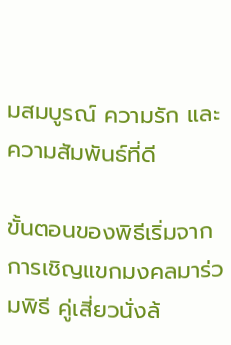มสมบูรณ์ ความรัก และความสัมพันธ์ที่ดี

ขั้นตอนของพิธีเริ่มจากการเชิญแขกมงคลมาร่วมพิธี คู่เสี่ยวนั่งล้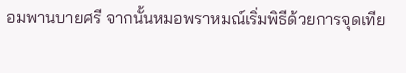อมพานบายศรี จากนั้นหมอพราหมณ์เริ่มพิธีด้วยการจุดเทีย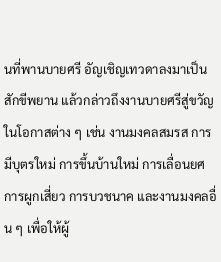นที่พานบายศรี อัญเชิญเทวดาลงมาเป็นสักขีพยาน แล้วกล่าวถึงงานบายศรีสู่ขวัญในโอกาสต่าง ๆ เช่น งานมงคลสมรส การมีบุตรใหม่ การขึ้นบ้านใหม่ การเลื่อนยศ การผูกเสี่ยว การบวชนาค และงานมงคลอื่น ๆ เพื่อให้ผู้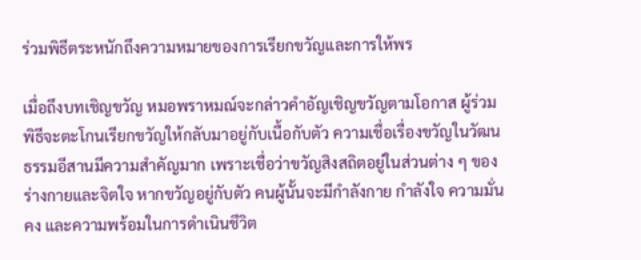ร่วมพิธีตระหนักถึงความหมายของการเรียกขวัญและการให้พร

เมื่อถึงบทเชิญขวัญ หมอพราหมณ์จะกล่าวคำอัญเชิญขวัญตามโอกาส ผู้ร่วมพิธีจะตะโกนเรียกขวัญให้กลับมาอยู่กับเนื้อกับตัว ความเชื่อเรื่องขวัญในวัฒนธรรมอีสานมีความสำคัญมาก เพราะเชื่อว่าขวัญสิงสถิตอยู่ในส่วนต่าง ๆ ของร่างกายและจิตใจ หากขวัญอยู่กับตัว คนผู้นั้นจะมีกำลังกาย กำลังใจ ความมั่นคง และความพร้อมในการดำเนินชีวิต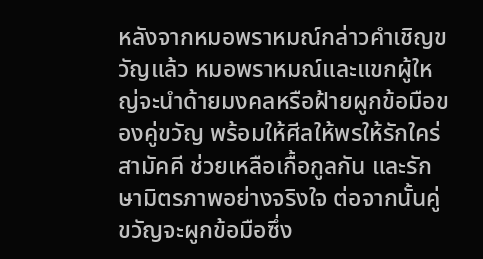หลังจากหมอพราหมณ์กล่าวคำเชิญขวัญแล้ว หมอพราหมณ์และแขกผู้ใหญ่จะนำด้ายมงคลหรือฝ้ายผูกข้อมือของคู่ขวัญ พร้อมให้ศีลให้พรให้รักใคร่สามัคคี ช่วยเหลือเกื้อกูลกัน และรักษามิตรภาพอย่างจริงใจ ต่อจากนั้นคู่ขวัญจะผูกข้อมือซึ่ง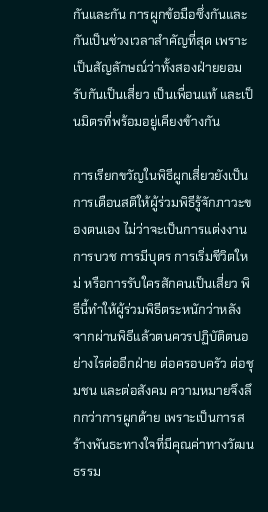กันและกัน การผูกข้อมือซึ่งกันและกันเป็นช่วงเวลาสำคัญที่สุด เพราะเป็นสัญลักษณ์ว่าทั้งสองฝ่ายยอมรับกันเป็นเสี่ยว เป็นเพื่อนแท้ และเป็นมิตรที่พร้อมอยู่เคียงข้างกัน

การเรียกขวัญในพิธีผูกเสี่ยวยังเป็นการเตือนสติให้ผู้ร่วมพิธีรู้จักภาวะของตนเอง ไม่ว่าจะเป็นการแต่งงาน การบวช การมีบุตร การเริ่มชีวิตใหม่ หรือการรับใครสักคนเป็นเสี่ยว พิธีนี้ทำให้ผู้ร่วมพิธีตระหนักว่าหลังจากผ่านพิธีแล้วตนควรปฏิบัติตนอย่างไรต่ออีกฝ่าย ต่อครอบครัว ต่อชุมชน และต่อสังคม ความหมายจึงลึกกว่าการผูกด้าย เพราะเป็นการสร้างพันธะทางใจที่มีคุณค่าทางวัฒนธรรม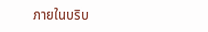ภายในบริบ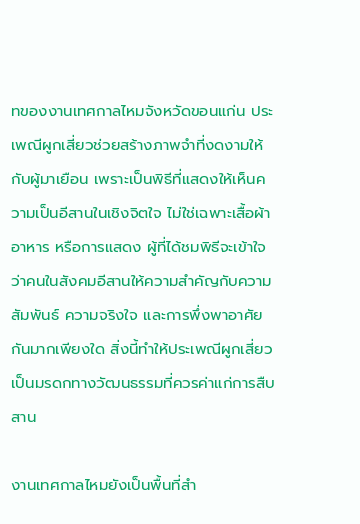ทของงานเทศกาลไหมจังหวัดขอนแก่น ประเพณีผูกเสี่ยวช่วยสร้างภาพจำที่งดงามให้กับผู้มาเยือน เพราะเป็นพิธีที่แสดงให้เห็นความเป็นอีสานในเชิงจิตใจ ไม่ใช่เฉพาะเสื้อผ้า อาหาร หรือการแสดง ผู้ที่ได้ชมพิธีจะเข้าใจว่าคนในสังคมอีสานให้ความสำคัญกับความสัมพันธ์ ความจริงใจ และการพึ่งพาอาศัยกันมากเพียงใด สิ่งนี้ทำให้ประเพณีผูกเสี่ยวเป็นมรดกทางวัฒนธรรมที่ควรค่าแก่การสืบสาน

งานเทศกาลไหมยังเป็นพื้นที่สำ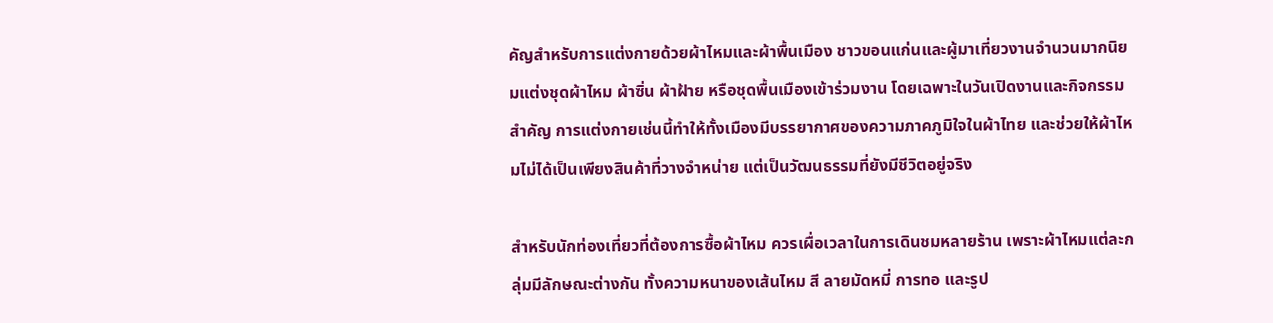คัญสำหรับการแต่งกายด้วยผ้าไหมและผ้าพื้นเมือง ชาวขอนแก่นและผู้มาเที่ยวงานจำนวนมากนิยมแต่งชุดผ้าไหม ผ้าซิ่น ผ้าฝ้าย หรือชุดพื้นเมืองเข้าร่วมงาน โดยเฉพาะในวันเปิดงานและกิจกรรมสำคัญ การแต่งกายเช่นนี้ทำให้ทั้งเมืองมีบรรยากาศของความภาคภูมิใจในผ้าไทย และช่วยให้ผ้าไหมไม่ได้เป็นเพียงสินค้าที่วางจำหน่าย แต่เป็นวัฒนธรรมที่ยังมีชีวิตอยู่จริง

สำหรับนักท่องเที่ยวที่ต้องการซื้อผ้าไหม ควรเผื่อเวลาในการเดินชมหลายร้าน เพราะผ้าไหมแต่ละกลุ่มมีลักษณะต่างกัน ทั้งความหนาของเส้นไหม สี ลายมัดหมี่ การทอ และรูป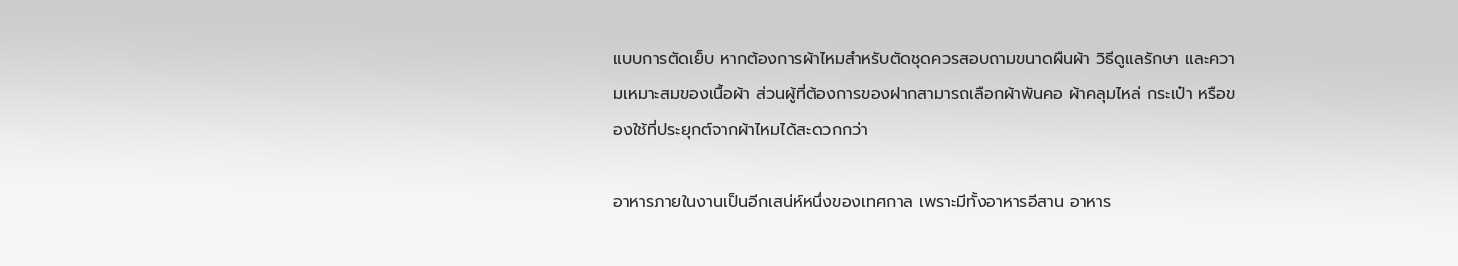แบบการตัดเย็บ หากต้องการผ้าไหมสำหรับตัดชุดควรสอบถามขนาดผืนผ้า วิธีดูแลรักษา และความเหมาะสมของเนื้อผ้า ส่วนผู้ที่ต้องการของฝากสามารถเลือกผ้าพันคอ ผ้าคลุมไหล่ กระเป๋า หรือของใช้ที่ประยุกต์จากผ้าไหมได้สะดวกกว่า

อาหารภายในงานเป็นอีกเสน่ห์หนึ่งของเทศกาล เพราะมีทั้งอาหารอีสาน อาหาร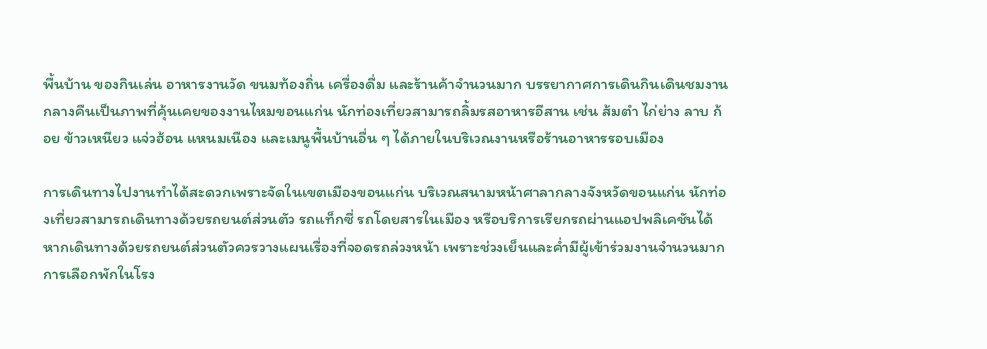พื้นบ้าน ของกินเล่น อาหารงานวัด ขนมท้องถิ่น เครื่องดื่ม และร้านค้าจำนวนมาก บรรยากาศการเดินกินเดินชมงานกลางคืนเป็นภาพที่คุ้นเคยของงานไหมขอนแก่น นักท่องเที่ยวสามารถลิ้มรสอาหารอีสาน เช่น ส้มตำ ไก่ย่าง ลาบ ก้อย ข้าวเหนียว แจ่วฮ้อน แหนมเนือง และเมนูพื้นบ้านอื่น ๆ ได้ภายในบริเวณงานหรือร้านอาหารรอบเมือง

การเดินทางไปงานทำได้สะดวกเพราะจัดในเขตเมืองขอนแก่น บริเวณสนามหน้าศาลากลางจังหวัดขอนแก่น นักท่องเที่ยวสามารถเดินทางด้วยรถยนต์ส่วนตัว รถแท็กซี่ รถโดยสารในเมือง หรือบริการเรียกรถผ่านแอปพลิเคชันได้ หากเดินทางด้วยรถยนต์ส่วนตัวควรวางแผนเรื่องที่จอดรถล่วงหน้า เพราะช่วงเย็นและค่ำมีผู้เข้าร่วมงานจำนวนมาก การเลือกพักในโรง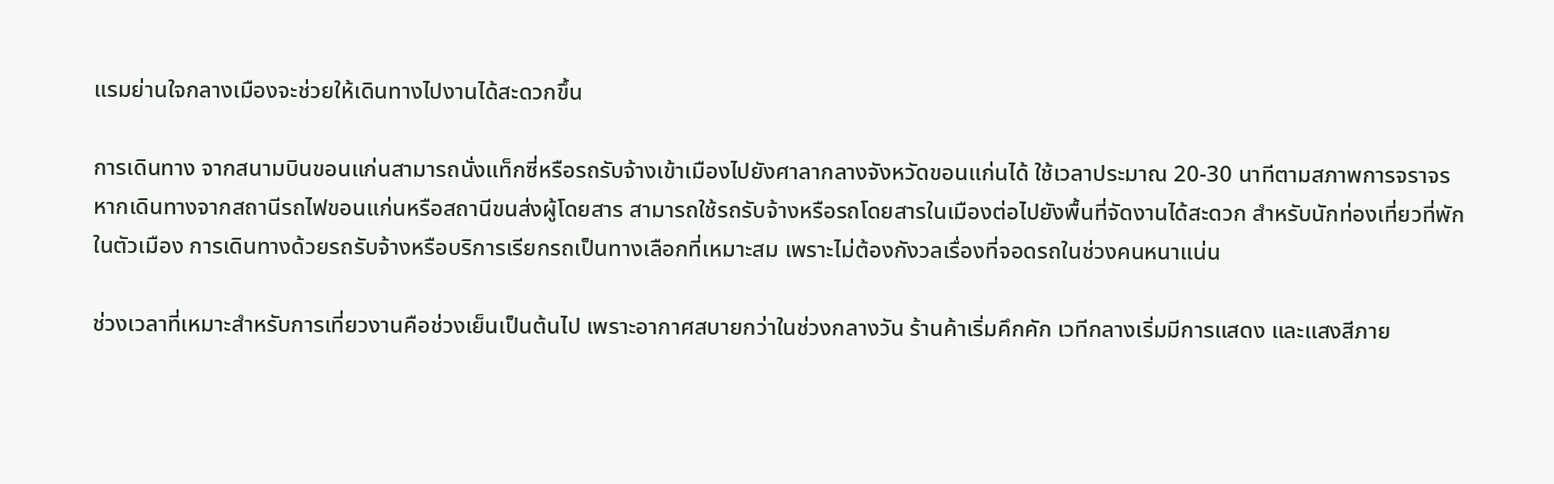แรมย่านใจกลางเมืองจะช่วยให้เดินทางไปงานได้สะดวกขึ้น

การเดินทาง จากสนามบินขอนแก่นสามารถนั่งแท็กซี่หรือรถรับจ้างเข้าเมืองไปยังศาลากลางจังหวัดขอนแก่นได้ ใช้เวลาประมาณ 20-30 นาทีตามสภาพการจราจร หากเดินทางจากสถานีรถไฟขอนแก่นหรือสถานีขนส่งผู้โดยสาร สามารถใช้รถรับจ้างหรือรถโดยสารในเมืองต่อไปยังพื้นที่จัดงานได้สะดวก สำหรับนักท่องเที่ยวที่พักในตัวเมือง การเดินทางด้วยรถรับจ้างหรือบริการเรียกรถเป็นทางเลือกที่เหมาะสม เพราะไม่ต้องกังวลเรื่องที่จอดรถในช่วงคนหนาแน่น

ช่วงเวลาที่เหมาะสำหรับการเที่ยวงานคือช่วงเย็นเป็นต้นไป เพราะอากาศสบายกว่าในช่วงกลางวัน ร้านค้าเริ่มคึกคัก เวทีกลางเริ่มมีการแสดง และแสงสีภาย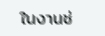ในงานช่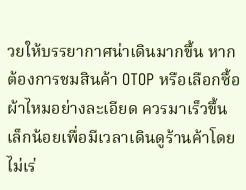วยให้บรรยากาศน่าเดินมากขึ้น หากต้องการชมสินค้า OTOP หรือเลือกซื้อผ้าไหมอย่างละเอียด ควรมาเร็วขึ้นเล็กน้อยเพื่อมีเวลาเดินดูร้านค้าโดยไม่เร่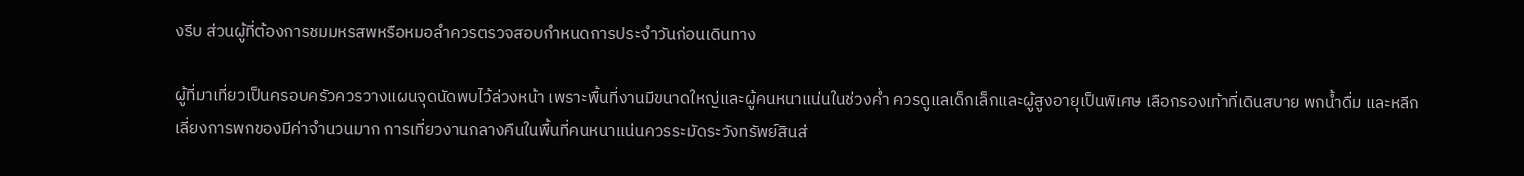งรีบ ส่วนผู้ที่ต้องการชมมหรสพหรือหมอลำควรตรวจสอบกำหนดการประจำวันก่อนเดินทาง

ผู้ที่มาเที่ยวเป็นครอบครัวควรวางแผนจุดนัดพบไว้ล่วงหน้า เพราะพื้นที่งานมีขนาดใหญ่และผู้คนหนาแน่นในช่วงค่ำ ควรดูแลเด็กเล็กและผู้สูงอายุเป็นพิเศษ เลือกรองเท้าที่เดินสบาย พกน้ำดื่ม และหลีกเลี่ยงการพกของมีค่าจำนวนมาก การเที่ยวงานกลางคืนในพื้นที่คนหนาแน่นควรระมัดระวังทรัพย์สินส่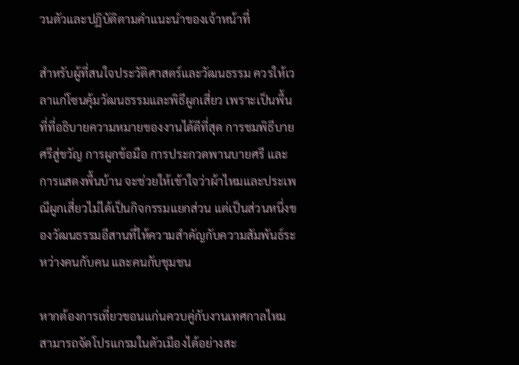วนตัวและปฏิบัติตามคำแนะนำของเจ้าหน้าที่

สำหรับผู้ที่สนใจประวัติศาสตร์และวัฒนธรรม ควรให้เวลาแก่โซนคุ้มวัฒนธรรมและพิธีผูกเสี่ยว เพราะเป็นพื้นที่ที่อธิบายความหมายของงานได้ดีที่สุด การชมพิธีบายศรีสู่ขวัญ การผูกข้อมือ การประกวดพานบายศรี และการแสดงพื้นบ้าน จะช่วยให้เข้าใจว่าผ้าไหมและประเพณีผูกเสี่ยวไม่ได้เป็นกิจกรรมแยกส่วน แต่เป็นส่วนหนึ่งของวัฒนธรรมอีสานที่ให้ความสำคัญกับความสัมพันธ์ระหว่างคนกับคน และคนกับชุมชน

หากต้องการเที่ยวขอนแก่นควบคู่กับงานเทศกาลไหม สามารถจัดโปรแกรมในตัวเมืองได้อย่างสะ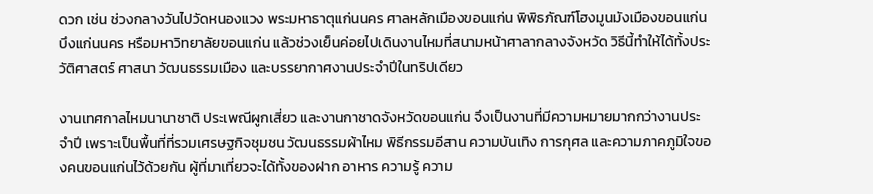ดวก เช่น ช่วงกลางวันไปวัดหนองแวง พระมหาธาตุแก่นนคร ศาลหลักเมืองขอนแก่น พิพิธภัณฑ์โฮงมูนมังเมืองขอนแก่น บึงแก่นนคร หรือมหาวิทยาลัยขอนแก่น แล้วช่วงเย็นค่อยไปเดินงานไหมที่สนามหน้าศาลากลางจังหวัด วิธีนี้ทำให้ได้ทั้งประวัติศาสตร์ ศาสนา วัฒนธรรมเมือง และบรรยากาศงานประจำปีในทริปเดียว

งานเทศกาลไหมนานาชาติ ประเพณีผูกเสี่ยว และงานกาชาดจังหวัดขอนแก่น จึงเป็นงานที่มีความหมายมากกว่างานประจำปี เพราะเป็นพื้นที่ที่รวมเศรษฐกิจชุมชน วัฒนธรรมผ้าไหม พิธีกรรมอีสาน ความบันเทิง การกุศล และความภาคภูมิใจของคนขอนแก่นไว้ด้วยกัน ผู้ที่มาเที่ยวจะได้ทั้งของฝาก อาหาร ความรู้ ความ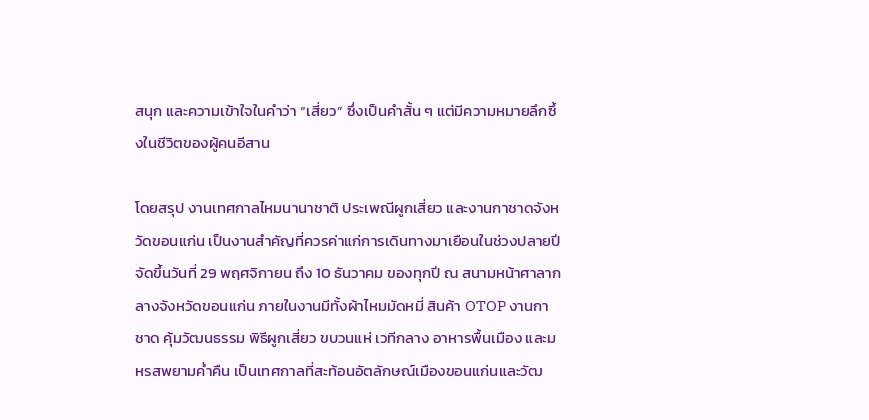สนุก และความเข้าใจในคำว่า “เสี่ยว” ซึ่งเป็นคำสั้น ๆ แต่มีความหมายลึกซึ้งในชีวิตของผู้คนอีสาน

โดยสรุป งานเทศกาลไหมนานาชาติ ประเพณีผูกเสี่ยว และงานกาชาดจังหวัดขอนแก่น เป็นงานสำคัญที่ควรค่าแก่การเดินทางมาเยือนในช่วงปลายปี จัดขึ้นวันที่ 29 พฤศจิกายน ถึง 10 ธันวาคม ของทุกปี ณ สนามหน้าศาลากลางจังหวัดขอนแก่น ภายในงานมีทั้งผ้าไหมมัดหมี่ สินค้า OTOP งานกาชาด คุ้มวัฒนธรรม พิธีผูกเสี่ยว ขบวนแห่ เวทีกลาง อาหารพื้นเมือง และมหรสพยามค่ำคืน เป็นเทศกาลที่สะท้อนอัตลักษณ์เมืองขอนแก่นและวัฒ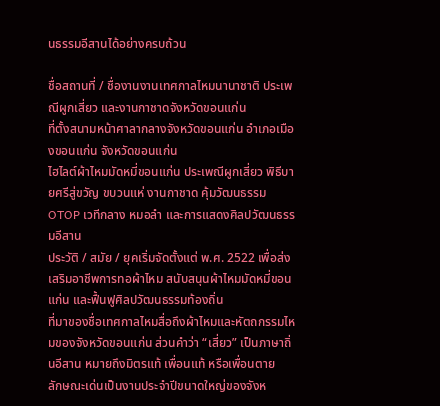นธรรมอีสานได้อย่างครบถ้วน

ชื่อสถานที่ / ชื่องานงานเทศกาลไหมนานาชาติ ประเพณีผูกเสี่ยว และงานกาชาดจังหวัดขอนแก่น
ที่ตั้งสนามหน้าศาลากลางจังหวัดขอนแก่น อำเภอเมืองขอนแก่น จังหวัดขอนแก่น
ไฮไลต์ผ้าไหมมัดหมี่ขอนแก่น ประเพณีผูกเสี่ยว พิธีบายศรีสู่ขวัญ ขบวนแห่ งานกาชาด คุ้มวัฒนธรรม OTOP เวทีกลาง หมอลำ และการแสดงศิลปวัฒนธรรมอีสาน
ประวัติ / สมัย / ยุคเริ่มจัดตั้งแต่ พ.ศ. 2522 เพื่อส่งเสริมอาชีพการทอผ้าไหม สนับสนุนผ้าไหมมัดหมี่ขอนแก่น และฟื้นฟูศิลปวัฒนธรรมท้องถิ่น
ที่มาของชื่อเทศกาลไหมสื่อถึงผ้าไหมและหัตถกรรมไหมของจังหวัดขอนแก่น ส่วนคำว่า “เสี่ยว” เป็นภาษาถิ่นอีสาน หมายถึงมิตรแท้ เพื่อนแท้ หรือเพื่อนตาย
ลักษณะเด่นเป็นงานประจำปีขนาดใหญ่ของจังห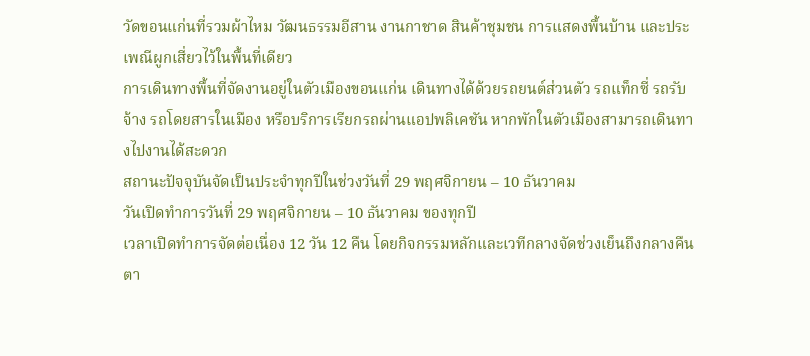วัดขอนแก่นที่รวมผ้าไหม วัฒนธรรมอีสาน งานกาชาด สินค้าชุมชน การแสดงพื้นบ้าน และประเพณีผูกเสี่ยวไว้ในพื้นที่เดียว
การเดินทางพื้นที่จัดงานอยู่ในตัวเมืองขอนแก่น เดินทางได้ด้วยรถยนต์ส่วนตัว รถแท็กซี่ รถรับจ้าง รถโดยสารในเมือง หรือบริการเรียกรถผ่านแอปพลิเคชัน หากพักในตัวเมืองสามารถเดินทางไปงานได้สะดวก
สถานะปัจจุบันจัดเป็นประจำทุกปีในช่วงวันที่ 29 พฤศจิกายน – 10 ธันวาคม
วันเปิดทำการวันที่ 29 พฤศจิกายน – 10 ธันวาคม ของทุกปี
เวลาเปิดทำการจัดต่อเนื่อง 12 วัน 12 คืน โดยกิจกรรมหลักและเวทีกลางจัดช่วงเย็นถึงกลางคืนตา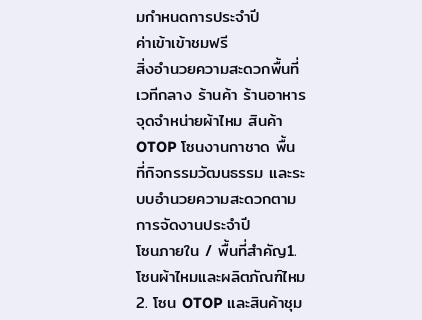มกำหนดการประจำปี
ค่าเข้าเข้าชมฟรี
สิ่งอำนวยความสะดวกพื้นที่เวทีกลาง ร้านค้า ร้านอาหาร จุดจำหน่ายผ้าไหม สินค้า OTOP โซนงานกาชาด พื้นที่กิจกรรมวัฒนธรรม และระบบอำนวยความสะดวกตามการจัดงานประจำปี
โซนภายใน / พื้นที่สำคัญ1. โซนผ้าไหมและผลิตภัณฑ์ไหม
2. โซน OTOP และสินค้าชุม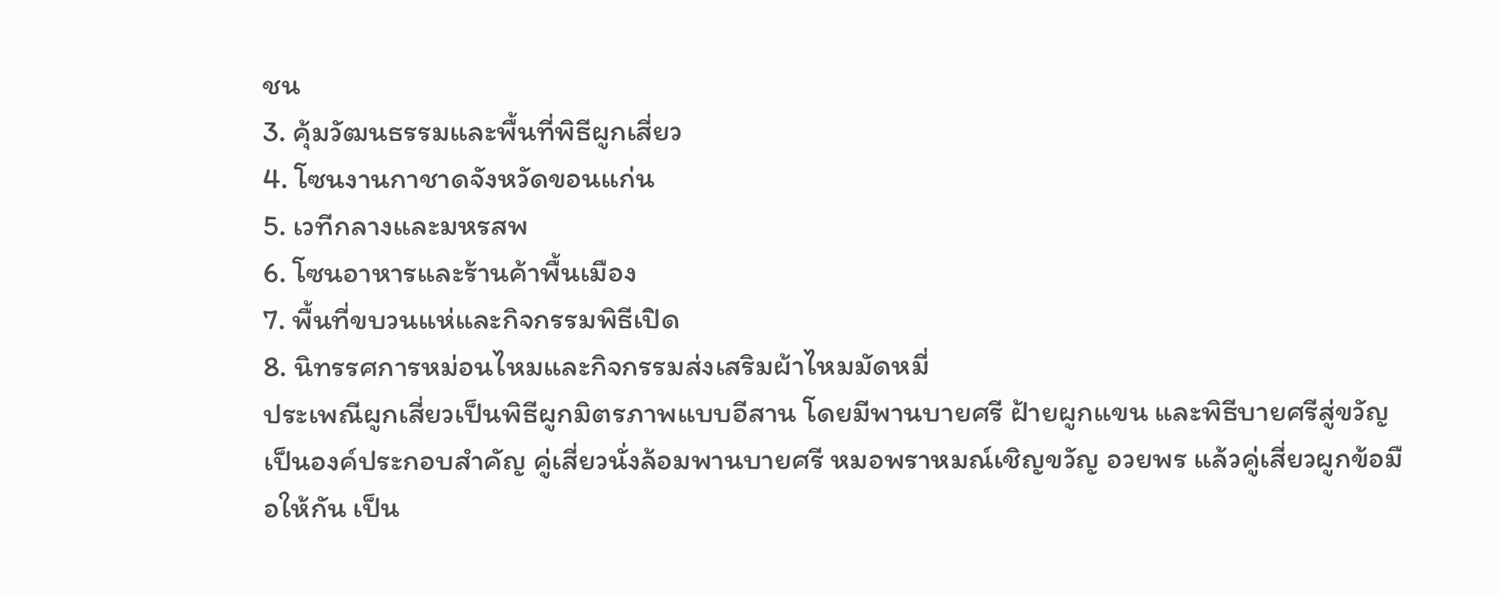ชน
3. คุ้มวัฒนธรรมและพื้นที่พิธีผูกเสี่ยว
4. โซนงานกาชาดจังหวัดขอนแก่น
5. เวทีกลางและมหรสพ
6. โซนอาหารและร้านค้าพื้นเมือง
7. พื้นที่ขบวนแห่และกิจกรรมพิธีเปิด
8. นิทรรศการหม่อนไหมและกิจกรรมส่งเสริมผ้าไหมมัดหมี่
ประเพณีผูกเสี่ยวเป็นพิธีผูกมิตรภาพแบบอีสาน โดยมีพานบายศรี ฝ้ายผูกแขน และพิธีบายศรีสู่ขวัญเป็นองค์ประกอบสำคัญ คู่เสี่ยวนั่งล้อมพานบายศรี หมอพราหมณ์เชิญขวัญ อวยพร แล้วคู่เสี่ยวผูกข้อมือให้กัน เป็น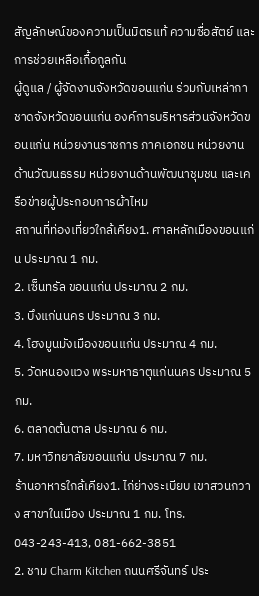สัญลักษณ์ของความเป็นมิตรแท้ ความซื่อสัตย์ และการช่วยเหลือเกื้อกูลกัน
ผู้ดูแล / ผู้จัดงานจังหวัดขอนแก่น ร่วมกับเหล่ากาชาดจังหวัดขอนแก่น องค์การบริหารส่วนจังหวัดขอนแก่น หน่วยงานราชการ ภาคเอกชน หน่วยงานด้านวัฒนธรรม หน่วยงานด้านพัฒนาชุมชน และเครือข่ายผู้ประกอบการผ้าไหม
สถานที่ท่องเที่ยวใกล้เคียง1. ศาลหลักเมืองขอนแก่น ประมาณ 1 กม.
2. เซ็นทรัล ขอนแก่น ประมาณ 2 กม.
3. บึงแก่นนคร ประมาณ 3 กม.
4. โฮงมูนมังเมืองขอนแก่น ประมาณ 4 กม.
5. วัดหนองแวง พระมหาธาตุแก่นนคร ประมาณ 5 กม.
6. ตลาดต้นตาล ประมาณ 6 กม.
7. มหาวิทยาลัยขอนแก่น ประมาณ 7 กม.
ร้านอาหารใกล้เคียง1. ไก่ย่างระเบียบ เขาสวนกวาง สาขาในเมือง ประมาณ 1 กม. โทร. 043-243-413, 081-662-3851
2. ชาม Charm Kitchen ถนนศรีจันทร์ ประ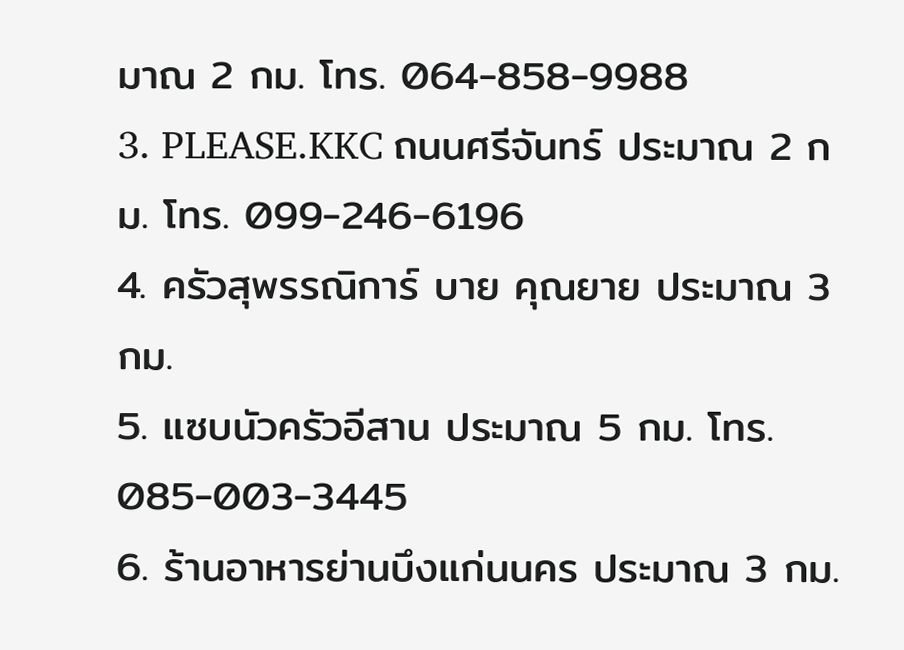มาณ 2 กม. โทร. 064-858-9988
3. PLEASE.KKC ถนนศรีจันทร์ ประมาณ 2 กม. โทร. 099-246-6196
4. ครัวสุพรรณิการ์ บาย คุณยาย ประมาณ 3 กม.
5. แซบนัวครัวอีสาน ประมาณ 5 กม. โทร. 085-003-3445
6. ร้านอาหารย่านบึงแก่นนคร ประมาณ 3 กม.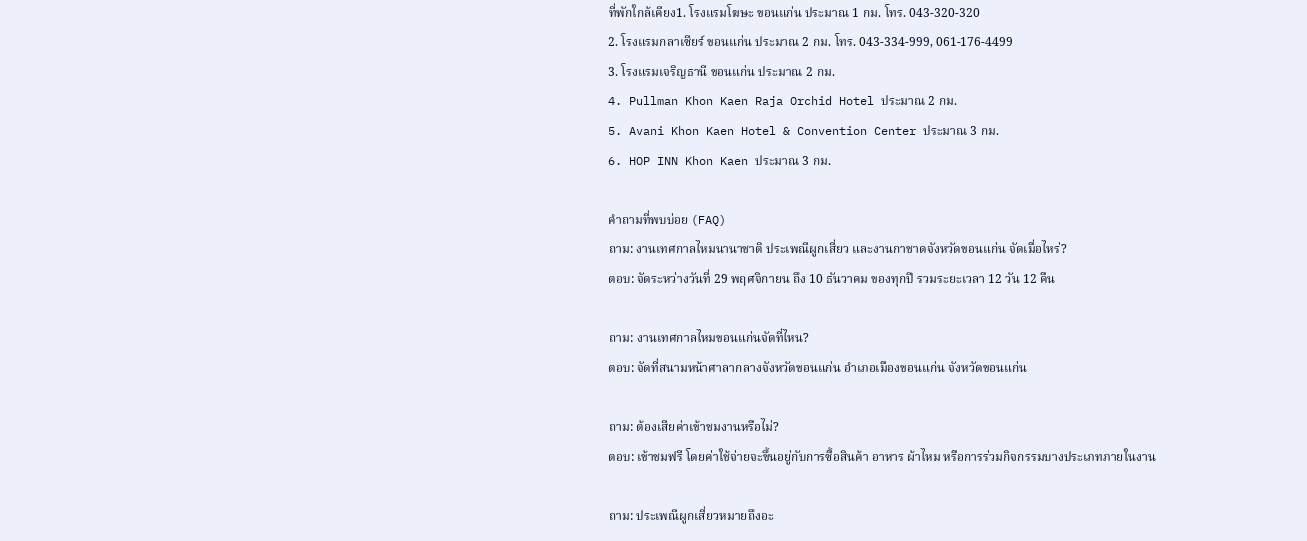ที่พักใกล้เคียง1. โรงแรมโฆษะ ขอนแก่น ประมาณ 1 กม. โทร. 043-320-320
2. โรงแรมกลาเซียร์ ขอนแก่น ประมาณ 2 กม. โทร. 043-334-999, 061-176-4499
3. โรงแรมเจริญธานี ขอนแก่น ประมาณ 2 กม.
4. Pullman Khon Kaen Raja Orchid Hotel ประมาณ 2 กม.
5. Avani Khon Kaen Hotel & Convention Center ประมาณ 3 กม.
6. HOP INN Khon Kaen ประมาณ 3 กม.

คำถามที่พบบ่อย (FAQ)
ถาม: งานเทศกาลไหมนานาชาติ ประเพณีผูกเสี่ยว และงานกาชาดจังหวัดขอนแก่น จัดเมื่อไหร่?
ตอบ: จัดระหว่างวันที่ 29 พฤศจิกายน ถึง 10 ธันวาคม ของทุกปี รวมระยะเวลา 12 วัน 12 คืน

ถาม: งานเทศกาลไหมขอนแก่นจัดที่ไหน?
ตอบ: จัดที่สนามหน้าศาลากลางจังหวัดขอนแก่น อำเภอเมืองขอนแก่น จังหวัดขอนแก่น

ถาม: ต้องเสียค่าเข้าชมงานหรือไม่?
ตอบ: เข้าชมฟรี โดยค่าใช้จ่ายจะขึ้นอยู่กับการซื้อสินค้า อาหาร ผ้าไหม หรือการร่วมกิจกรรมบางประเภทภายในงาน

ถาม: ประเพณีผูกเสี่ยวหมายถึงอะ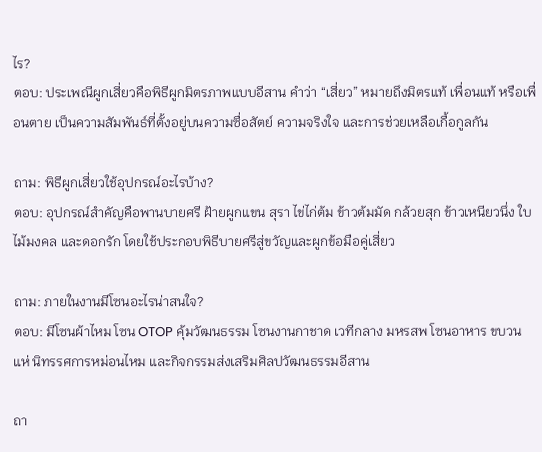ไร?
ตอบ: ประเพณีผูกเสี่ยวคือพิธีผูกมิตรภาพแบบอีสาน คำว่า “เสี่ยว” หมายถึงมิตรแท้ เพื่อนแท้ หรือเพื่อนตาย เป็นความสัมพันธ์ที่ตั้งอยู่บนความซื่อสัตย์ ความจริงใจ และการช่วยเหลือเกื้อกูลกัน

ถาม: พิธีผูกเสี่ยวใช้อุปกรณ์อะไรบ้าง?
ตอบ: อุปกรณ์สำคัญคือพานบายศรี ฝ้ายผูกแขน สุรา ไข่ไก่ต้ม ข้าวต้มมัด กล้วยสุก ข้าวเหนียวนึ่ง ใบไม้มงคล และดอกรัก โดยใช้ประกอบพิธีบายศรีสู่ขวัญและผูกข้อมือคู่เสี่ยว

ถาม: ภายในงานมีโซนอะไรน่าสนใจ?
ตอบ: มีโซนผ้าไหม โซน OTOP คุ้มวัฒนธรรม โซนงานกาชาด เวทีกลาง มหรสพ โซนอาหาร ขบวนแห่ นิทรรศการหม่อนไหม และกิจกรรมส่งเสริมศิลปวัฒนธรรมอีสาน

ถา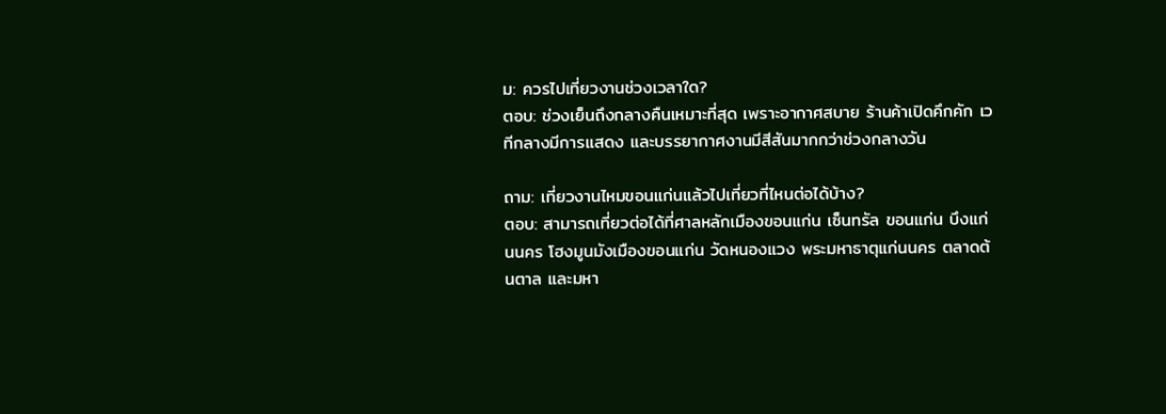ม: ควรไปเที่ยวงานช่วงเวลาใด?
ตอบ: ช่วงเย็นถึงกลางคืนเหมาะที่สุด เพราะอากาศสบาย ร้านค้าเปิดคึกคัก เวทีกลางมีการแสดง และบรรยากาศงานมีสีสันมากกว่าช่วงกลางวัน

ถาม: เที่ยวงานไหมขอนแก่นแล้วไปเที่ยวที่ไหนต่อได้บ้าง?
ตอบ: สามารถเที่ยวต่อได้ที่ศาลหลักเมืองขอนแก่น เซ็นทรัล ขอนแก่น บึงแก่นนคร โฮงมูนมังเมืองขอนแก่น วัดหนองแวง พระมหาธาตุแก่นนคร ตลาดต้นตาล และมหา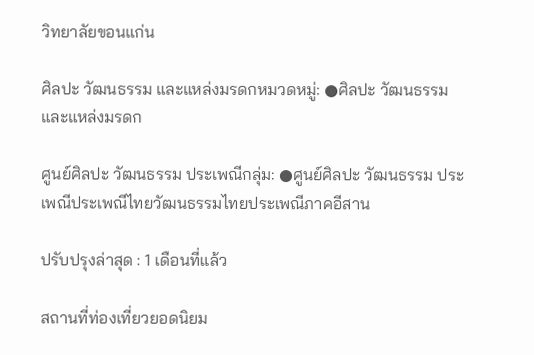วิทยาลัยขอนแก่น

ศิลปะ วัฒนธรรม และแหล่งมรดกหมวดหมู่: ●ศิลปะ วัฒนธรรม และแหล่งมรดก

ศูนย์ศิลปะ วัฒนธรรม ประเพณีกลุ่ม: ●ศูนย์ศิลปะ วัฒนธรรม ประเพณีประเพณีไทยวัฒนธรรมไทยประเพณีภาคอีสาน

ปรับปรุงล่าสุด : 1 เดือนที่แล้ว

สถานที่ท่องเที่ยวยอดนิยม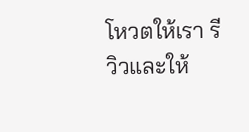โหวตให้เรา รีวิวและให้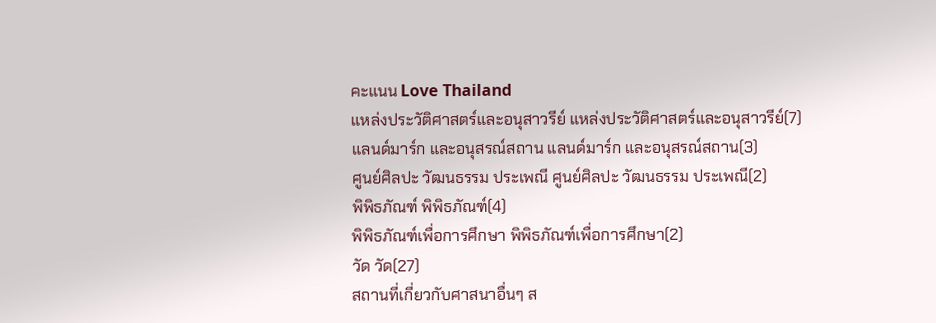คะแนน Love Thailand
แหล่งประวัติศาสตร์และอนุสาวรีย์ แหล่งประวัติศาสตร์และอนุสาวรีย์(7)
แลนด์มาร์ก และอนุสรณ์สถาน แลนด์มาร์ก และอนุสรณ์สถาน(3)
ศูนย์ศิลปะ วัฒนธรรม ประเพณี ศูนย์ศิลปะ วัฒนธรรม ประเพณี(2)
พิพิธภัณฑ์ พิพิธภัณฑ์(4)
พิพิธภัณฑ์เพื่อการศึกษา พิพิธภัณฑ์เพื่อการศึกษา(2)
วัด วัด(27)
สถานที่เกี่ยวกับศาสนาอื่นๆ ส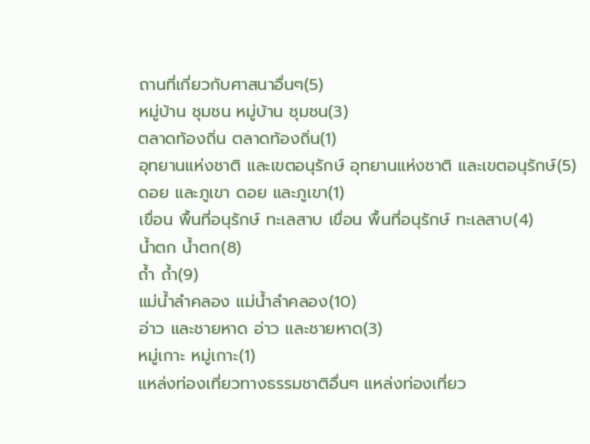ถานที่เกี่ยวกับศาสนาอื่นๆ(5)
หมู่บ้าน ชุมชน หมู่บ้าน ชุมชน(3)
ตลาดท้องถิ่น ตลาดท้องถิ่น(1)
อุทยานแห่งชาติ และเขตอนุรักษ์ อุทยานแห่งชาติ และเขตอนุรักษ์(5)
ดอย และภูเขา ดอย และภูเขา(1)
เขื่อน พื้นที่อนุรักษ์ ทะเลสาบ เขื่อน พื้นที่อนุรักษ์ ทะเลสาบ(4)
น้ำตก น้ำตก(8)
ถ้ำ ถ้ำ(9)
แม่น้ำลำคลอง แม่น้ำลำคลอง(10)
อ่าว และชายหาด อ่าว และชายหาด(3)
หมู่เกาะ หมู่เกาะ(1)
แหล่งท่องเที่ยวทางธรรมชาติอื่นๆ แหล่งท่องเที่ยว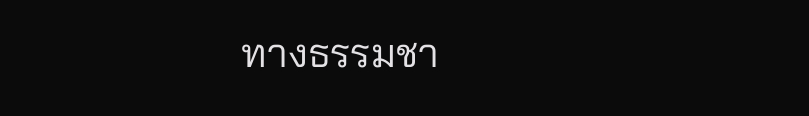ทางธรรมชา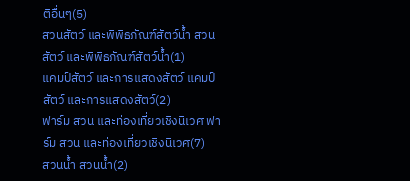ติอื่นๆ(5)
สวนสัตว์ และพิพิธภัณฑ์สัตว์น้ำ สวนสัตว์ และพิพิธภัณฑ์สัตว์น้ำ(1)
แคมป์สัตว์ และการแสดงสัตว์ แคมป์สัตว์ และการแสดงสัตว์(2)
ฟาร์ม สวน และท่องเที่ยวเชิงนิเวศ ฟาร์ม สวน และท่องเที่ยวเชิงนิเวศ(7)
สวนน้ำ สวนน้ำ(2)